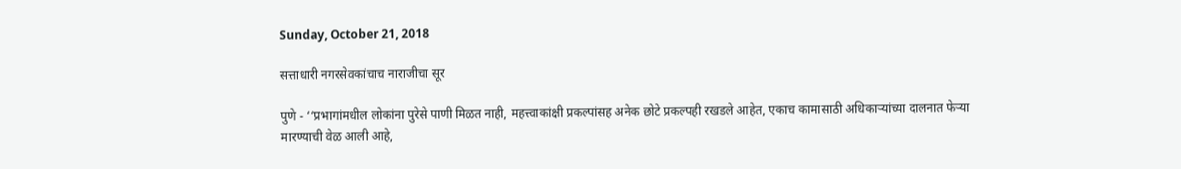Sunday, October 21, 2018

सत्ताधारी नगरसेवकांचाच नाराजीचा सूर

पुणे - ‘‘प्रभागांमधील लोकांना पुरेसे पाणी मिळत नाही, महत्त्वाकांक्षी प्रकल्पांसह अनेक छोटे प्रकल्पही रखडले आहेत, एकाच कामासाठी अधिकाऱ्यांच्या दालनात फेऱ्या मारण्याची वेळ आली आहे,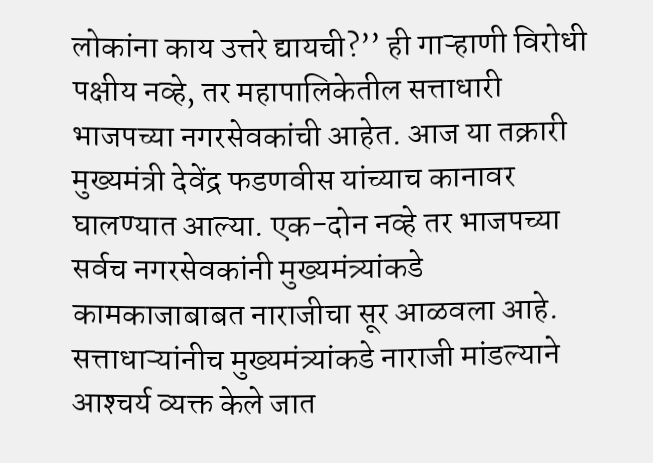लोकांना काय उत्तरे द्यायची?’’ ही गाऱ्हाणी विरोधी पक्षीय नव्हे, तर महापालिकेतील सत्ताधारी भाजपच्या नगरसेवकांची आहेत. आज या तक्रारी मुख्यमंत्री देवेंद्र फडणवीस यांच्याच कानावर घालण्यात आल्या. एक-दोन नव्हे तर भाजपच्या सर्वच नगरसेवकांनी मुख्यमंत्र्यांकडे कामकाजाबाबत नाराजीचा सूर आळवला आहे. सत्ताधाऱ्यांनीच मुख्यमंत्र्यांकडे नाराजी मांडल्याने आश्‍चर्य व्यक्त केले जात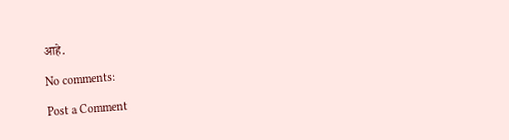आहे.

No comments:

Post a Comment